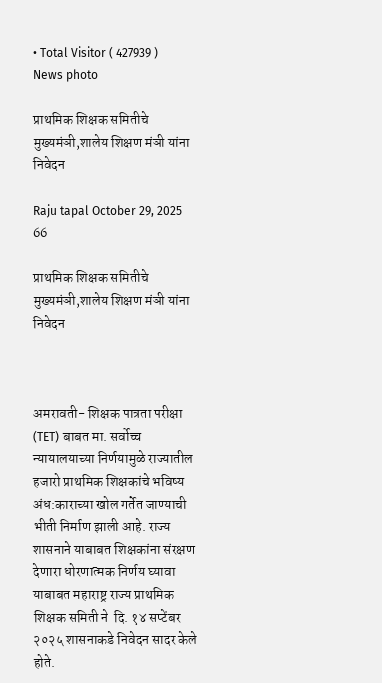• Total Visitor ( 427939 )
News photo

प्राथमिक शिक्षक समितीचे मुख्यमंञी,शालेय शिक्षण मंञी यांना निवेदन

Raju tapal October 29, 2025 66

प्राथमिक शिक्षक समितीचे मुख्यमंञी,शालेय शिक्षण मंञी यांना निवेदन



अमरावती- शिक्षक पात्रता परीक्षा (TET) बाबत मा. सर्वोच्च न्यायालयाच्या निर्णयामुळे राज्यातील हजारो प्राथमिक शिक्षकांचे भविष्य अंध:काराच्या खोल गर्तेत जाण्याची भीती निर्माण झाली आहे. राज्य शासनाने याबाबत शिक्षकांना संरक्षण देणारा धोरणात्मक निर्णय घ्यावा याबाबत महाराष्ट्र राज्य प्राथमिक शिक्षक समिती ने  दि. १४ सप्टेंबर २०२५ शासनाकडे निवेदन सादर केले होते.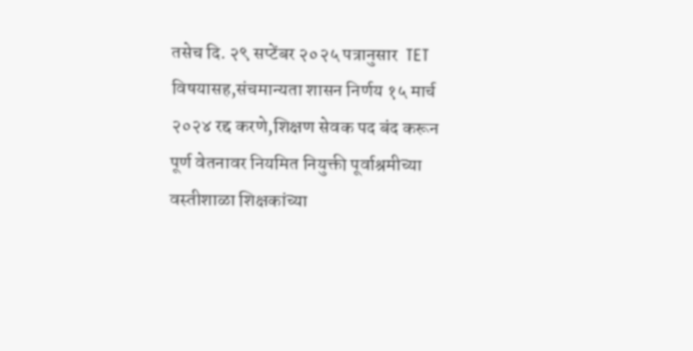तसेच दि. २९ सप्टेंबर २०२५ पत्रानुसार  TET विषयासह,संचमान्यता शासन निर्णय १५ मार्च २०२४ रद्द करणे,शिक्षण सेवक पद बंद करून पूर्ण वेतनावर नियमित नियुक्ती पूर्वाश्रमीच्या वस्तीशाळा शिक्षकांच्या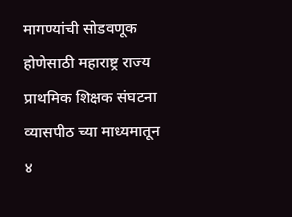मागण्यांची सोडवणूक होणेसाठी महाराष्ट्र राज्य प्राथमिक शिक्षक संघटना व्यासपीठ च्या माध्यमातून ४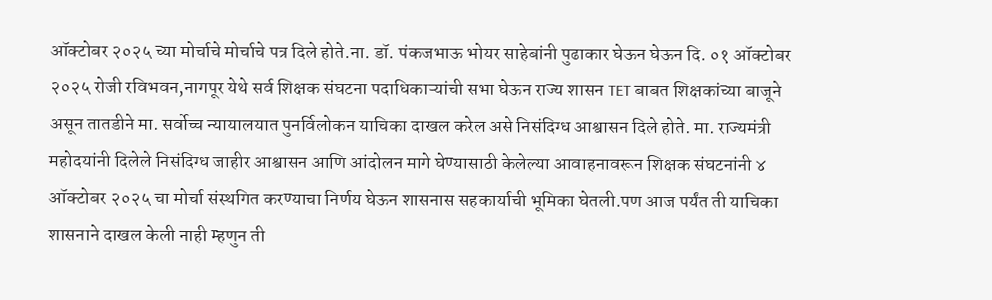ऑक्टोबर २०२५ च्या मोर्चाचे मोर्चाचे पत्र दिले होते.ना. डॉ. पंकजभाऊ भोयर साहेबांनी पुढाकार घेऊन घेऊन दि. ०१ ऑक्टोबर २०२५ रोजी रविभवन,नागपूर येथे सर्व शिक्षक संघटना पदाधिकाऱ्यांची सभा घेऊन राज्य शासन TET बाबत शिक्षकांच्या बाजूने असून तातडीने मा. सर्वोच्च न्यायालयात पुनर्विलोकन याचिका दाखल करेल असे निसंदिग्ध आश्वासन दिले होते. मा. राज्यमंत्री महोदयांनी दिलेले निसंदिग्ध जाहीर आश्वासन आणि आंदोलन मागे घेण्यासाठी केलेल्या आवाहनावरून शिक्षक संघटनांनी ४ ऑक्टोबर २०२५ चा मोर्चा संस्थगित करण्याचा निर्णय घेऊन शासनास सहकार्याची भूमिका घेतली.पण आज पर्यंत ती याचिका शासनाने दाखल केली नाही म्हणुन ती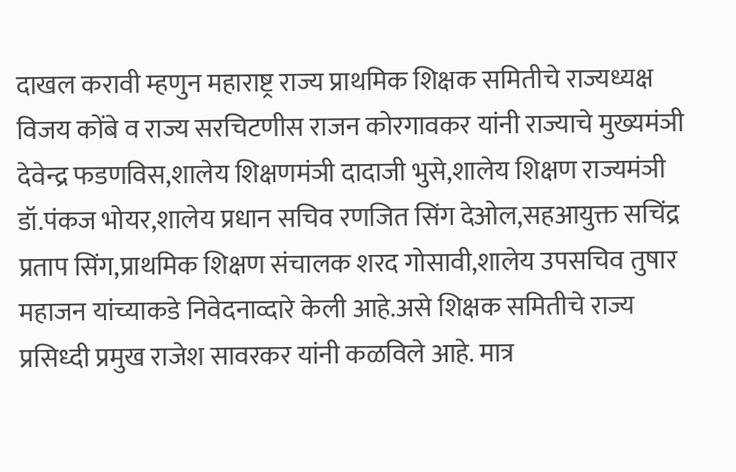दाखल करावी म्हणुन महाराष्ट्र राज्य प्राथमिक शिक्षक समितीचे राज्यध्यक्ष विजय कोंबे व राज्य सरचिटणीस राजन कोरगावकर यांनी राज्याचे मुख्यमंञी देवेन्द्र फडणविस,शालेय शिक्षणमंञी दादाजी भुसे,शालेय शिक्षण राज्यमंञी डॉ.पंकज भोयर,शालेय प्रधान सचिव रणजित सिंग देओल,सहआयुक्त सचिंद्र प्रताप सिंग,प्राथमिक शिक्षण संचालक शरद गोसावी,शालेय उपसचिव तुषार महाजन यांच्याकडे निवेदनाव्दारे केली आहे.असे शिक्षक समितीचे राज्य प्रसिध्दी प्रमुख राजेश सावरकर यांनी कळविले आहे. मात्र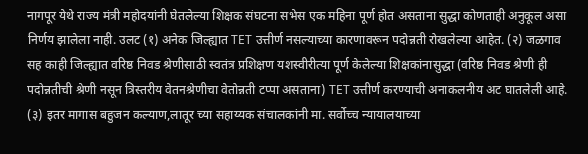नागपूर येथे राज्य मंत्री महोदयांनी घेतलेल्या शिक्षक संघटना सभेस एक महिना पूर्ण होत असताना सुद्धा कोणताही अनुकूल असा निर्णय झालेला नाही. उलट (१) अनेक जिल्ह्यात TET उत्तीर्ण नसल्याच्या कारणावरून पदोन्नती रोखलेल्या आहेत. (२) जळगाव सह काही जिल्ह्यात वरिष्ठ निवड श्रेणीसाठी स्वतंत्र प्रशिक्षण यशस्वीरीत्या पूर्ण केलेल्या शिक्षकांनासुद्धा (वरिष्ठ निवड श्रेणी ही पदोन्नतीची श्रेणी नसून त्रिस्तरीय वेतनश्रेणीचा वेतोन्नती टप्पा असताना) TET उत्तीर्ण करण्याची अनाकलनीय अट घातलेली आहे. (३) इतर मागास बहुजन कल्याण,लातूर च्या सहाय्यक संचालकांनी मा. सर्वोच्च न्यायालयाच्या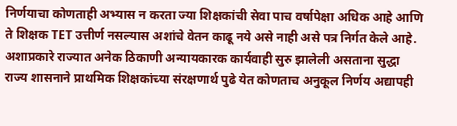निर्णयाचा कोणताही अभ्यास न करता ज्या शिक्षकांची सेवा पाच वर्षापेक्षा अधिक आहे आणि ते शिक्षक TET उत्तीर्ण नसल्यास अशांचे वेतन काढू नये असे नाही असे पत्र निर्गत केले आहे. अशाप्रकारे राज्यात अनेक ठिकाणी अन्यायकारक कार्यवाही सुरु झालेली असताना सुद्धा राज्य शासनाने प्राथमिक शिक्षकांच्या संरक्षणार्थ पुढे येत कोणताच अनुकूल निर्णय अद्यापही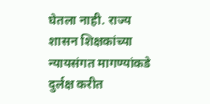घेतला नाही. राज्य शासन शिक्षकांच्या न्यायसंगत मागण्यांकडे दुर्लक्ष करीत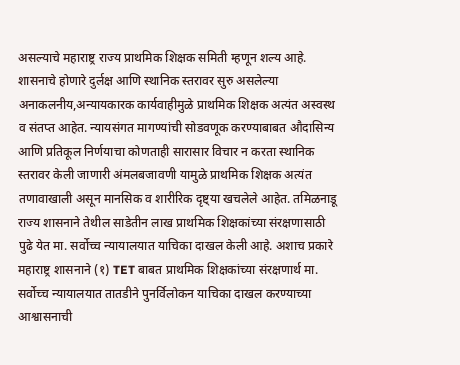असल्याचे महाराष्ट्र राज्य प्राथमिक शिक्षक समिती म्हणून शल्य आहे. शासनाचे होणारे दुर्लक्ष आणि स्थानिक स्तरावर सुरु असलेल्या अनाकलनीय,अन्यायकारक कार्यवाहीमुळे प्राथमिक शिक्षक अत्यंत अस्वस्थ व संतप्त आहेत. न्यायसंगत मागण्यांची सोडवणूक करण्याबाबत औदासिन्य आणि प्रतिकूल निर्णयाचा कोणताही सारासार विचार न करता स्थानिक स्तरावर केली जाणारी अंमलबजावणी यामुळे प्राथमिक शिक्षक अत्यंत तणावाखाली असून मानसिक व शारीरिक दृष्ट्या खचलेले आहेत. तमिळनाडू राज्य शासनाने तेथील साडेतीन लाख प्राथमिक शिक्षकांच्या संरक्षणासाठी पुढे येत मा. सर्वोच्च न्यायालयात याचिका दाखल केली आहे. अशाच प्रकारे महाराष्ट्र शासनाने (१) TET बाबत प्राथमिक शिक्षकांच्या संरक्षणार्थ मा. सर्वोच्च न्यायालयात तातडीने पुनर्विलोकन याचिका दाखल करण्याच्या आश्वासनाची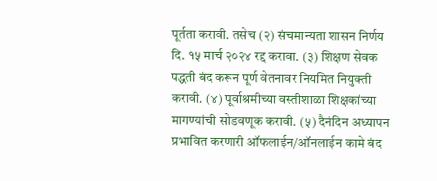पूर्तता करावी. तसेच (२) संचमान्यता शासन निर्णय दि. १५ मार्च २०२४ रद्द करावा. (३) शिक्षण सेवक पद्धती बंद करून पूर्ण वेतनावर नियमित नियुक्ती करावी. (४) पूर्वाश्रमीच्या वस्तीशाळा शिक्षकांच्या मागण्यांची सोडवणूक करावी. (५) दैनंदिन अध्यापन प्रभावित करणारी ऑफलाईन/ऑनलाईन कामे बंद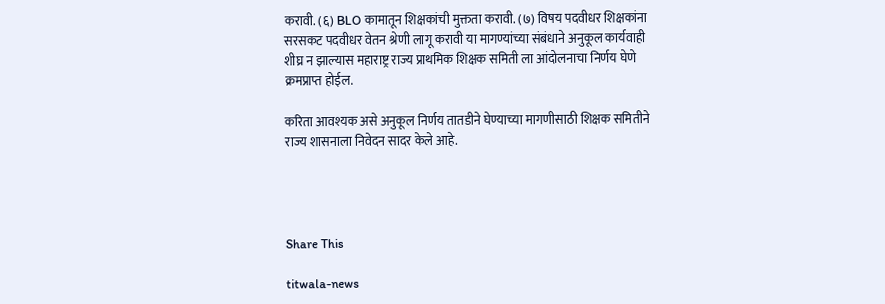करावी. (६) BLO कामातून शिक्षकांची मुक्तता करावी. (७) विषय पदवीधर शिक्षकांना सरसकट पदवीधर वेतन श्रेणी लागू करावी या मागण्यांच्या संबंधाने अनुकूल कार्यवाही शीघ्र न झाल्यास महाराष्ट्र राज्य प्राथमिक शिक्षक समिती ला आंदोलनाचा निर्णय घेणे क्रमप्राप्त होईल.

करिता आवश्यक असे अनुकूल निर्णय तातडीने घेण्याच्या मागणीसाठी शिक्षक समितीने राज्य शासनाला निवेदन सादर केले आहे.




Share This

titwala-news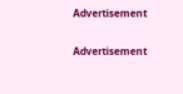Advertisement

Advertisement